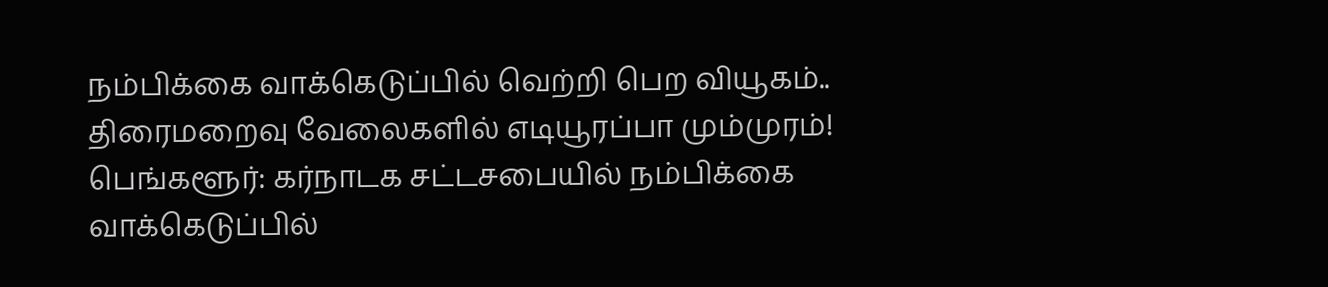நம்பிக்கை வாக்கெடுப்பில் வெற்றி பெற வியூகம்.. திரைமறைவு வேலைகளில் எடியூரப்பா மும்முரம்!
பெங்களூர்: கர்நாடக சட்டசபையில் நம்பிக்கை வாக்கெடுப்பில்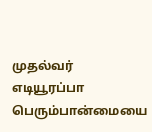முதல்வர் எடியூரப்பா பெரும்பான்மையை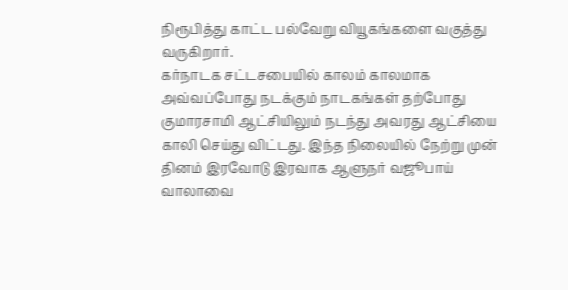நிரூபித்து காட்ட பல்வேறு வியூகங்களை வகுத்து வருகிறார்.
கர்நாடக சட்டசபையில் காலம் காலமாக அவ்வப்போது நடக்கும் நாடகங்கள் தற்போது குமாரசாமி ஆட்சியிலும் நடந்து அவரது ஆட்சியை காலி செய்து விட்டது. இந்த நிலையில் நேற்று முன் தினம் இரவோடு இரவாக ஆளுநர் வஜூபாய் வாலாவை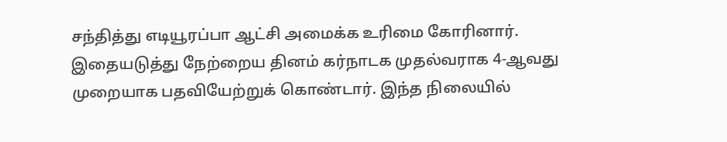சந்தித்து எடியூரப்பா ஆட்சி அமைக்க உரிமை கோரினார்.
இதையடுத்து நேற்றைய தினம் கர்நாடக முதல்வராக 4-ஆவது முறையாக பதவியேற்றுக் கொண்டார். இந்த நிலையில்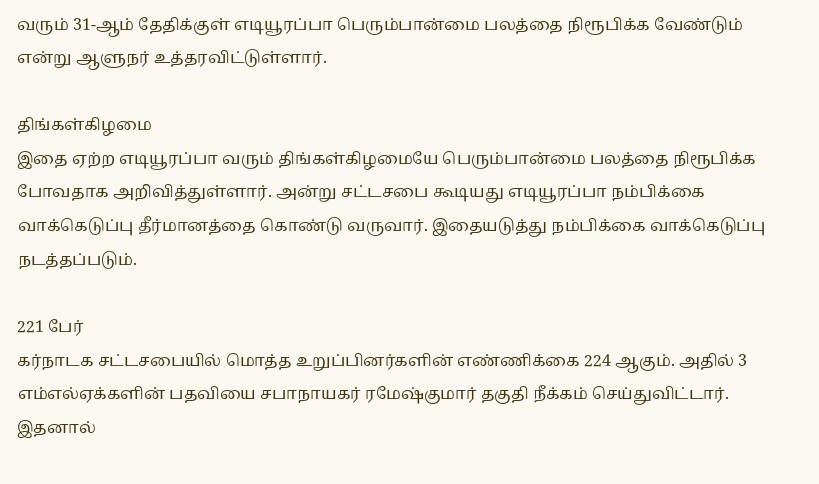வரும் 31-ஆம் தேதிக்குள் எடியூரப்பா பெரும்பான்மை பலத்தை நிரூபிக்க வேண்டும் என்று ஆளுநர் உத்தரவிட்டுள்ளார்.

திங்கள்கிழமை
இதை ஏற்ற எடியூரப்பா வரும் திங்கள்கிழமையே பெரும்பான்மை பலத்தை நிரூபிக்க போவதாக அறிவித்துள்ளார். அன்று சட்டசபை கூடியது எடியூரப்பா நம்பிக்கை வாக்கெடுப்பு தீர்மானத்தை கொண்டு வருவார். இதையடுத்து நம்பிக்கை வாக்கெடுப்பு நடத்தப்படும்.

221 பேர்
கர்நாடக சட்டசபையில் மொத்த உறுப்பினர்களின் எண்ணிக்கை 224 ஆகும். அதில் 3 எம்எல்ஏக்களின் பதவியை சபாநாயகர் ரமேஷ்குமார் தகுதி நீக்கம் செய்துவிட்டார். இதனால்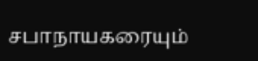சபாநாயகரையும்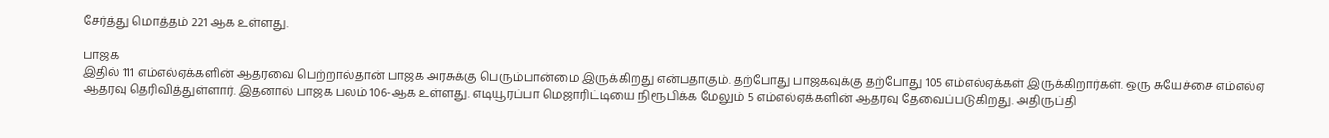சேர்த்து மொத்தம் 221 ஆக உள்ளது.

பாஜக
இதில் 111 எம்எல்ஏக்களின் ஆதரவை பெற்றால்தான் பாஜக அரசுக்கு பெரும்பான்மை இருக்கிறது என்பதாகும். தற்போது பாஜகவுக்கு தற்போது 105 எம்எல்ஏக்கள் இருக்கிறார்கள். ஒரு சுயேச்சை எம்எல்ஏ ஆதரவு தெரிவித்துள்ளார். இதனால் பாஜக பலம் 106-ஆக உள்ளது. எடியூரப்பா மெஜாரிட்டியை நிரூபிக்க மேலும் 5 எம்எல்ஏக்களின் ஆதரவு தேவைப்படுகிறது. அதிருப்தி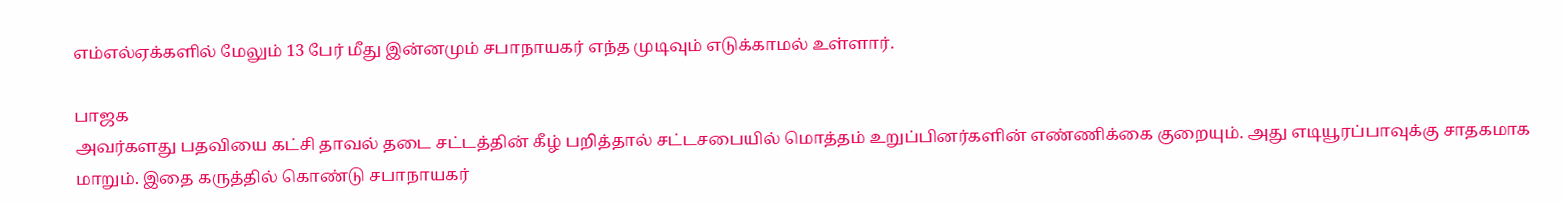எம்எல்ஏக்களில் மேலும் 13 பேர் மீது இன்னமும் சபாநாயகர் எந்த முடிவும் எடுக்காமல் உள்ளார்.

பாஜக
அவர்களது பதவியை கட்சி தாவல் தடை சட்டத்தின் கீழ் பறித்தால் சட்டசபையில் மொத்தம் உறுப்பினர்களின் எண்ணிக்கை குறையும். அது எடியூரப்பாவுக்கு சாதகமாக மாறும். இதை கருத்தில் கொண்டு சபாநாயகர்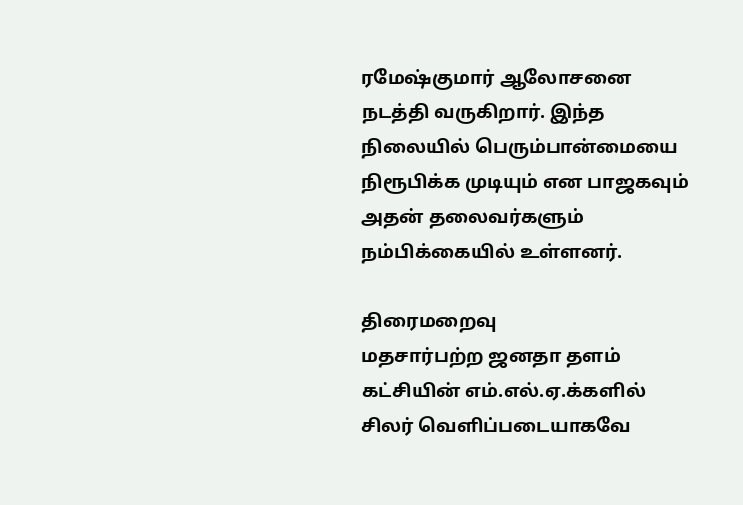ரமேஷ்குமார் ஆலோசனை நடத்தி வருகிறார். இந்த நிலையில் பெரும்பான்மையை நிரூபிக்க முடியும் என பாஜகவும் அதன் தலைவர்களும் நம்பிக்கையில் உள்ளனர்.

திரைமறைவு
மதசார்பற்ற ஜனதா தளம் கட்சியின் எம்.எல்.ஏ.க்களில் சிலர் வெளிப்படையாகவே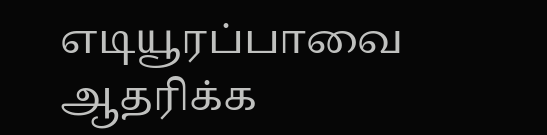எடியூரப்பாவை ஆதரிக்க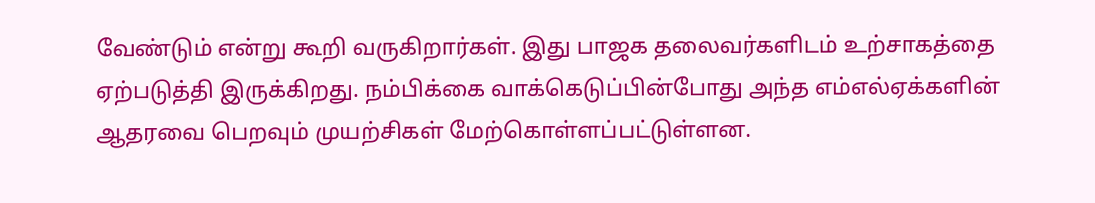வேண்டும் என்று கூறி வருகிறார்கள். இது பாஜக தலைவர்களிடம் உற்சாகத்தை ஏற்படுத்தி இருக்கிறது. நம்பிக்கை வாக்கெடுப்பின்போது அந்த எம்எல்ஏக்களின் ஆதரவை பெறவும் முயற்சிகள் மேற்கொள்ளப்பட்டுள்ளன.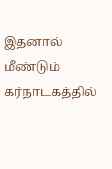இதனால் மீண்டும் கர்நாடகத்தில்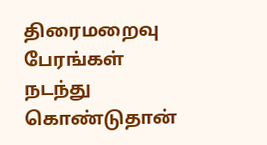திரைமறைவு பேரங்கள் நடந்து கொண்டுதான்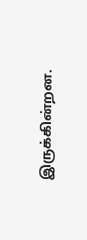இருக்கின்றன.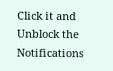Click it and Unblock the Notifications